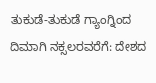ತುಕುಡೆ-ತುಕುಡೆ ಗ್ಯಾಂಗ್ನಿಂದ ದಿಮಾಗಿ ನಕ್ಸಲರವರೆಗೆ: ದೇಶದ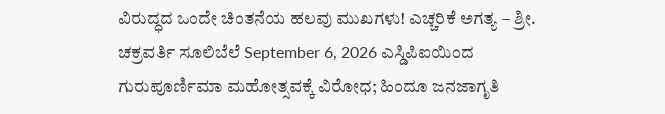ವಿರುದ್ಧದ ಒಂದೇ ಚಿಂತನೆಯ ಹಲವು ಮುಖಗಳು! ಎಚ್ಚರಿಕೆ ಅಗತ್ಯ – ಶ್ರೀ. ಚಕ್ರವರ್ತಿ ಸೂಲಿಬೆಲೆ September 6, 2026 ಎಸ್ಡಿಪಿಐಯಿಂದ ಗುರುಪೂರ್ಣಿಮಾ ಮಹೋತ್ಸವಕ್ಕೆ ವಿರೋಧ; ಹಿಂದೂ ಜನಜಾಗೃತಿ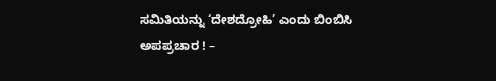ಸಮಿತಿಯನ್ನು ‘ದೇಶದ್ರೋಹಿ’ ಎಂದು ಬಿಂಬಿಸಿ ಅಪಪ್ರಚಾರ ! –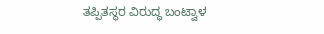ತಪ್ಪಿತಸ್ಥರ ವಿರುದ್ಧ ಬಂಟ್ವಾಳ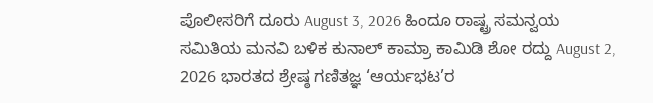ಪೊಲೀಸರಿಗೆ ದೂರು August 3, 2026 ಹಿಂದೂ ರಾಷ್ಟ್ರ ಸಮನ್ವಯ ಸಮಿತಿಯ ಮನವಿ ಬಳಿಕ ಕುನಾಲ್ ಕಾಮ್ರಾ ಕಾಮಿಡಿ ಶೋ ರದ್ದು August 2, 2026 ಭಾರತದ ಶ್ರೇಷ್ಠ ಗಣಿತಜ್ಞ ‘ಆರ್ಯಭಟ’ರ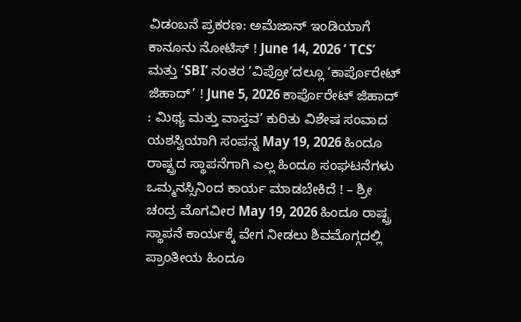ವಿಡಂಬನೆ ಪ್ರಕರಣ: ಅಮೆಜಾನ್ ಇಂಡಿಯಾಗೆ ಕಾನೂನು ನೋಟಿಸ್ ! June 14, 2026 ‘ TCS’ ಮತ್ತು ‘SBI’ ನಂತರ ‘ವಿಪ್ರೋ’ದಲ್ಲೂ ‘ಕಾರ್ಪೊರೇಟ್ ಜಿಹಾದ್’ ! June 5, 2026 ಕಾರ್ಪೊರೇಟ್ ಜಿಹಾದ್ : ಮಿಥ್ಯ ಮತ್ತು ವಾಸ್ತವ’ ಕುರಿತು ವಿಶೇಷ ಸಂವಾದ ಯಶಸ್ವಿಯಾಗಿ ಸಂಪನ್ನ May 19, 2026 ಹಿಂದೂ ರಾಷ್ಟ್ರದ ಸ್ಥಾಪನೆಗಾಗಿ ಎಲ್ಲ ಹಿಂದೂ ಸಂಘಟನೆಗಳು ಒಮ್ಮನಸ್ಸಿನಿಂದ ಕಾರ್ಯ ಮಾಡಬೇಕಿದೆ ! – ಶ್ರೀ ಚಂದ್ರ ಮೊಗವೀರ May 19, 2026 ಹಿಂದೂ ರಾಷ್ಟ್ರ ಸ್ಥಾಪನೆ ಕಾರ್ಯಕ್ಕೆ ವೇಗ ನೀಡಲು ಶಿವಮೊಗ್ಗದಲ್ಲಿ ಪ್ರಾಂತೀಯ ಹಿಂದೂ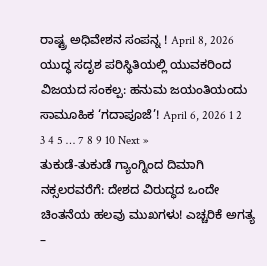ರಾಷ್ಟ್ರ ಅಧಿವೇಶನ ಸಂಪನ್ನ ! April 8, 2026 ಯುದ್ಧ ಸದೃಶ ಪರಿಸ್ಥಿತಿಯಲ್ಲಿ ಯುವಕರಿಂದ ವಿಜಯದ ಸಂಕಲ್ಪ: ಹನುಮ ಜಯಂತಿಯಂದು ಸಾಮೂಹಿಕ ‘ಗದಾಪೂಜೆ’! April 6, 2026 1 2 3 4 5 … 7 8 9 10 Next »
ತುಕುಡೆ-ತುಕುಡೆ ಗ್ಯಾಂಗ್ನಿಂದ ದಿಮಾಗಿ ನಕ್ಸಲರವರೆಗೆ: ದೇಶದ ವಿರುದ್ಧದ ಒಂದೇ ಚಿಂತನೆಯ ಹಲವು ಮುಖಗಳು! ಎಚ್ಚರಿಕೆ ಅಗತ್ಯ –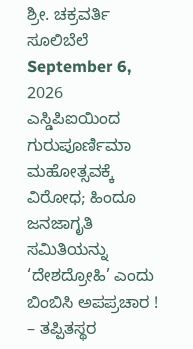ಶ್ರೀ. ಚಕ್ರವರ್ತಿ ಸೂಲಿಬೆಲೆ September 6, 2026
ಎಸ್ಡಿಪಿಐಯಿಂದ ಗುರುಪೂರ್ಣಿಮಾ ಮಹೋತ್ಸವಕ್ಕೆ ವಿರೋಧ; ಹಿಂದೂ ಜನಜಾಗೃತಿ ಸಮಿತಿಯನ್ನು ‘ದೇಶದ್ರೋಹಿ’ ಎಂದು ಬಿಂಬಿಸಿ ಅಪಪ್ರಚಾರ ! – ತಪ್ಪಿತಸ್ಥರ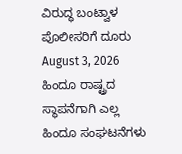ವಿರುದ್ಧ ಬಂಟ್ವಾಳ ಪೊಲೀಸರಿಗೆ ದೂರು August 3, 2026
ಹಿಂದೂ ರಾಷ್ಟ್ರದ ಸ್ಥಾಪನೆಗಾಗಿ ಎಲ್ಲ ಹಿಂದೂ ಸಂಘಟನೆಗಳು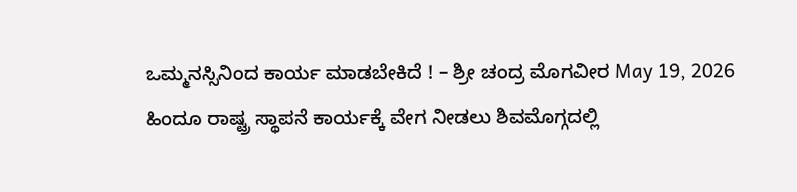ಒಮ್ಮನಸ್ಸಿನಿಂದ ಕಾರ್ಯ ಮಾಡಬೇಕಿದೆ ! – ಶ್ರೀ ಚಂದ್ರ ಮೊಗವೀರ May 19, 2026
ಹಿಂದೂ ರಾಷ್ಟ್ರ ಸ್ಥಾಪನೆ ಕಾರ್ಯಕ್ಕೆ ವೇಗ ನೀಡಲು ಶಿವಮೊಗ್ಗದಲ್ಲಿ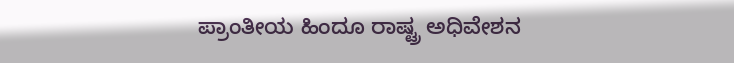ಪ್ರಾಂತೀಯ ಹಿಂದೂ ರಾಷ್ಟ್ರ ಅಧಿವೇಶನ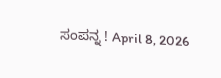ಸಂಪನ್ನ ! April 8, 2026